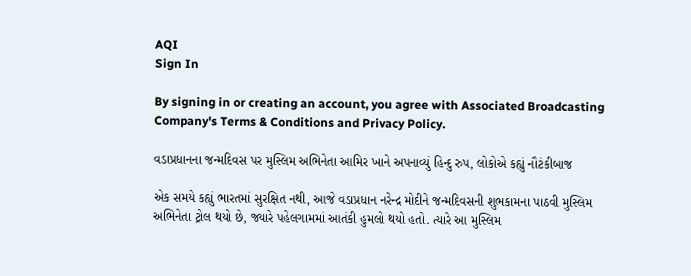AQI
Sign In

By signing in or creating an account, you agree with Associated Broadcasting Company's Terms & Conditions and Privacy Policy.

વડાપ્રધાનના જન્મદિવસ પર મુસ્લિમ અભિનેતા આમિર ખાને અપનાવ્યું હિન્દુ રુપ, લોકોએ કહ્યું નૌટંકીબાજ

એક સમયે કહ્યું ભારતમાં સુરક્ષિત નથી, આજે વડાપ્રધાન નરેન્દ્ર મોદીને જન્મદિવસની શુભકામના પાઠવી મુસ્લિમ અભિનેતા ટ્રોલ થયો છે, જ્યારે પહેલગામમાં આતંકી હુમલો થયો હતો. ત્યારે આ મુસ્લિમ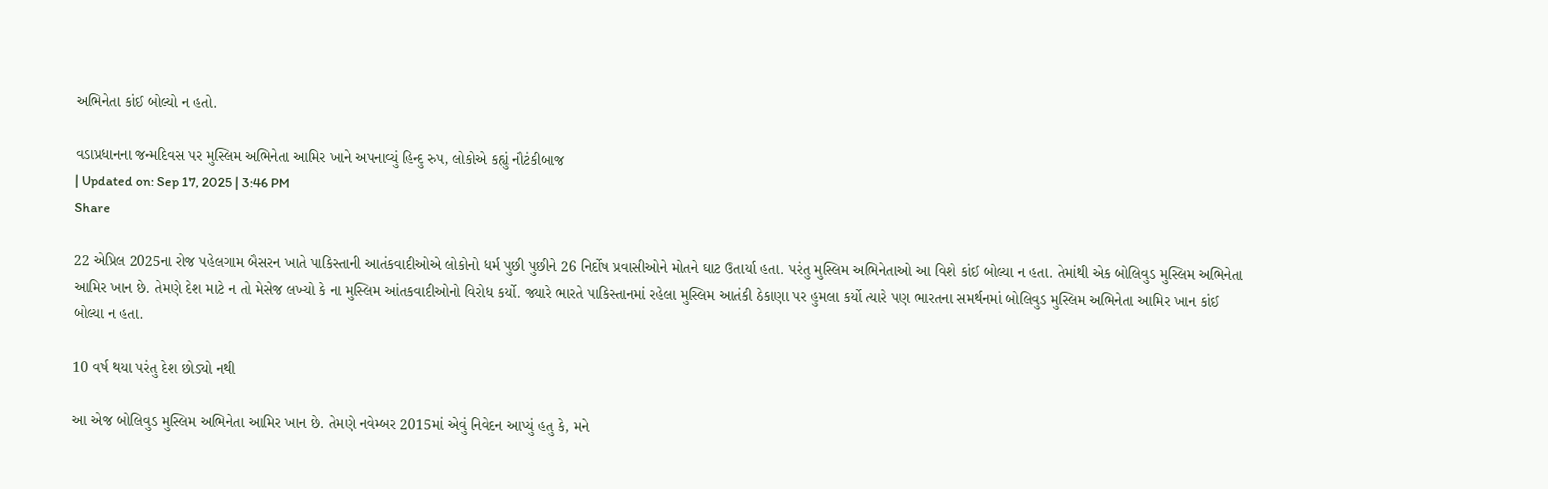અભિનેતા કાંઈ બોલ્યો ન હતો.

વડાપ્રધાનના જન્મદિવસ પર મુસ્લિમ અભિનેતા આમિર ખાને અપનાવ્યું હિન્દુ રુપ, લોકોએ કહ્યું નૌટંકીબાજ
| Updated on: Sep 17, 2025 | 3:46 PM
Share

22 એપ્રિલ 2025ના રોજ પહેલગામ બૈસરન ખાતે પાકિસ્તાની આતંકવાદીઓએ લોકોનો ધર્મ પુછી પુછીને 26 નિર્દોષ પ્રવાસીઓને મોતને ઘાટ ઉતાર્યા હતા. પરંતુ મુસ્લિમ અભિનેતાઓ આ વિશે કાંઈ બોલ્યા ન હતા. તેમાંથી એક બોલિવુડ મુસ્લિમ અભિનેતા આમિર ખાન છે. તેમણે દેશ માટે ન તો મેસેજ લખ્યો કે ના મુસ્લિમ આંતકવાદીઓનો વિરોધ કર્યો. જ્યારે ભારતે પાકિસ્તાનમાં રહેલા મુસ્લિમ આતંકી ઠેકાણા પર હુમલા કર્યો ત્યારે પણ ભારતના સમર્થનમાં બોલિવુડ મુસ્લિમ અભિનેતા આમિર ખાન કાંઈ બોલ્યા ન હતા.

10 વર્ષ થયા પરંતુ દેશ છોડ્યો નથી

આ એજ બોલિવુડ મુસ્લિમ અભિનેતા આમિર ખાન છે. તેમણે નવેમ્બર 2015માં એવું નિવેદન આપ્યું હતુ કે, મને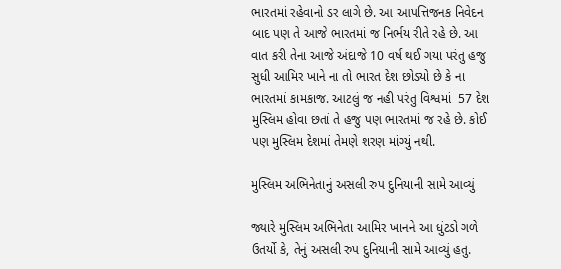ભારતમાં રહેવાનો ડર લાગે છે. આ આપત્તિજનક નિવેદન બાદ પણ તે આજે ભારતમાં જ નિર્ભય રીતે રહે છે. આ વાત કરી તેના આજે અંદાજે 10 વર્ષ થઈ ગયા પરંતુ હજુ સુધી આમિર ખાને ના તો ભારત દેશ છોડ્યો છે કે ના ભારતમાં કામકાજ. આટલું જ નહી પરંતુ વિશ્વમાં  57 દેશ મુસ્લિમ હોવા છતાં તે હજુ પણ ભારતમાં જ રહે છે. કોઈ પણ મુસ્લિમ દેશમાં તેમણે શરણ માંગ્યું નથી.

મુસ્લિમ અભિનેતાનું અસલી રુપ દુનિયાની સામે આવ્યું

જ્યારે મુસ્લિમ અભિનેતા આમિર ખાનને આ ધુંટડો ગળે ઉતર્યો કે, તેનું અસલી રુપ દુનિયાની સામે આવ્યું હતુ.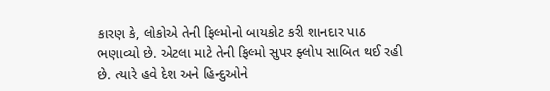કારણ કે, લોકોએ તેની ફિલ્મોનો બાયકોટ કરી શાનદાર પાઠ ભણાવ્યો છે. એટલા માટે તેની ફિલ્મો સુપર ફ્લોપ સાબિત થઈ રહી છે. ત્યારે હવે દેશ અને હિન્દુઓને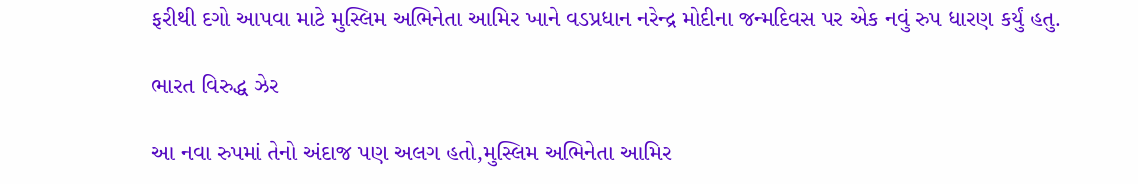ફરીથી દગો આપવા માટે મુસ્લિમ અભિનેતા આમિર ખાને વડપ્રધાન નરેન્દ્ર મોદીના જન્મદિવસ પર એક નવું રુપ ધારણ કર્યું હતુ.

ભારત વિરુદ્ધ ઝેર

આ નવા રુપમાં તેનો અંદાજ પણ અલગ હતો,મુસ્લિમ અભિનેતા આમિર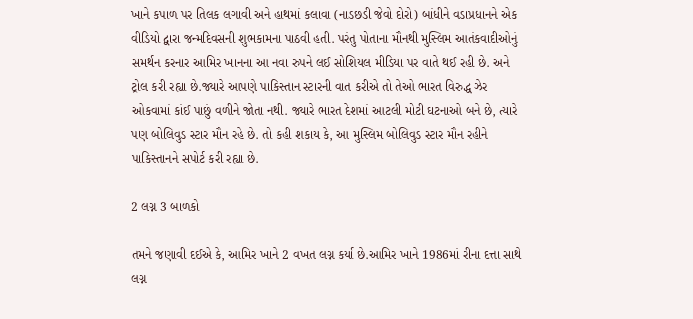ખાને કપાળ પર તિલક લગાવી અને હાથમાં કલાવા (નાડછડી જેવો દોરો) બાંધીને વડાપ્રધાનને એક વીડિયો દ્વારા જન્મદિવસની શુભકામના પાઠવી હતી. પરંતુ પોતાના મૌનથી મુસ્લિમ આતંકવાદીઓનું સમર્થન કરનાર આમિર ખાનના આ નવા રુપને લઈ સોશિયલ મીડિયા પર વાતે થઈ રહી છે. અને ટ્રોલ કરી રહ્યા છે.જ્યારે આપણે પાકિસ્તાન સ્ટારની વાત કરીએ તો તેઓ ભારત વિરુદ્ધ ઝેર ઓકવામાં કાંઈ પાછું વળીને જોતા નથી. જ્યારે ભારત દેશમાં આટલી મોટી ઘટનાઓ બને છે, ત્યારે પણ બોલિવુડ સ્ટાર મૌન રહે છે. તો કહી શકાય કે, આ મુસ્લિમ બોલિવુડ સ્ટાર મૌન રહીને પાકિસ્તાનને સપોર્ટ કરી રહ્યા છે.

2 લગ્ન 3 બાળકો

તમને જણાવી દઈએ કે, આમિર ખાને 2 વખત લગ્ન કર્યા છે.આમિર ખાને 1986માં રીના દત્તા સાથે લગ્ન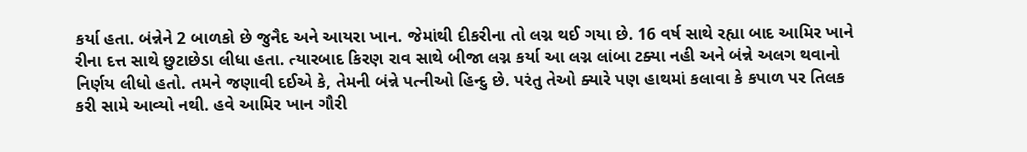કર્યા હતા. બંન્નેને 2 બાળકો છે જુનૈદ અને આયરા ખાન. જેમાંથી દીકરીના તો લગ્ન થઈ ગયા છે. 16 વર્ષ સાથે રહ્યા બાદ આમિર ખાને રીના દત્ત સાથે છુટાછેડા લીધા હતા. ત્યારબાદ કિરણ રાવ સાથે બીજા લગ્ન કર્યા આ લગ્ન લાંબા ટક્યા નહી અને બંન્ને અલગ થવાનો નિર્ણય લીધો હતો. તમને જણાવી દઈએ કે, તેમની બંન્ને પત્નીઓ હિન્દુ છે. પરંતુ તેઓ ક્યારે પણ હાથમાં કલાવા કે કપાળ પર તિલક કરી સામે આવ્યો નથી. હવે આમિર ખાન ગૌરી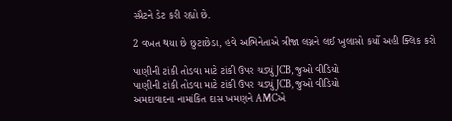સ્પ્રૈટને ડેટ કરી રહ્યો છે.

2 વખત થયા છે છુટાછેડા, હવે અભિનેતાએ ત્રીજા લગ્નને લઈ ખુલાસો કર્યો અહી ક્લિક કરો

પાણીની ટાંકી તોડવા માટે ટાંકી ઉપર ચડ્યું JCB, જુઓ વીડિયો
પાણીની ટાંકી તોડવા માટે ટાંકી ઉપર ચડ્યું JCB, જુઓ વીડિયો
અમદાવાદના નામાંકિત દાસ ખમણને AMCએ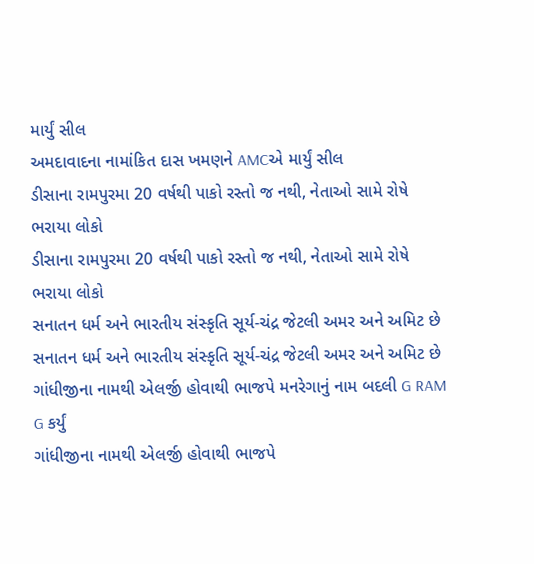માર્યું સીલ
અમદાવાદના નામાંકિત દાસ ખમણને AMCએ માર્યું સીલ
ડીસાના રામપુરમા 20 વર્ષથી પાકો રસ્તો જ નથી, નેતાઓ સામે રોષે ભરાયા લોકો
ડીસાના રામપુરમા 20 વર્ષથી પાકો રસ્તો જ નથી, નેતાઓ સામે રોષે ભરાયા લોકો
સનાતન ધર્મ અને ભારતીય સંસ્કૃતિ સૂર્ય-ચંદ્ર જેટલી અમર અને અમિટ છે
સનાતન ધર્મ અને ભારતીય સંસ્કૃતિ સૂર્ય-ચંદ્ર જેટલી અમર અને અમિટ છે
ગાંધીજીના નામથી એલર્જી હોવાથી ભાજપે મનરેગાનું નામ બદલી G RAM G કર્યું
ગાંધીજીના નામથી એલર્જી હોવાથી ભાજપે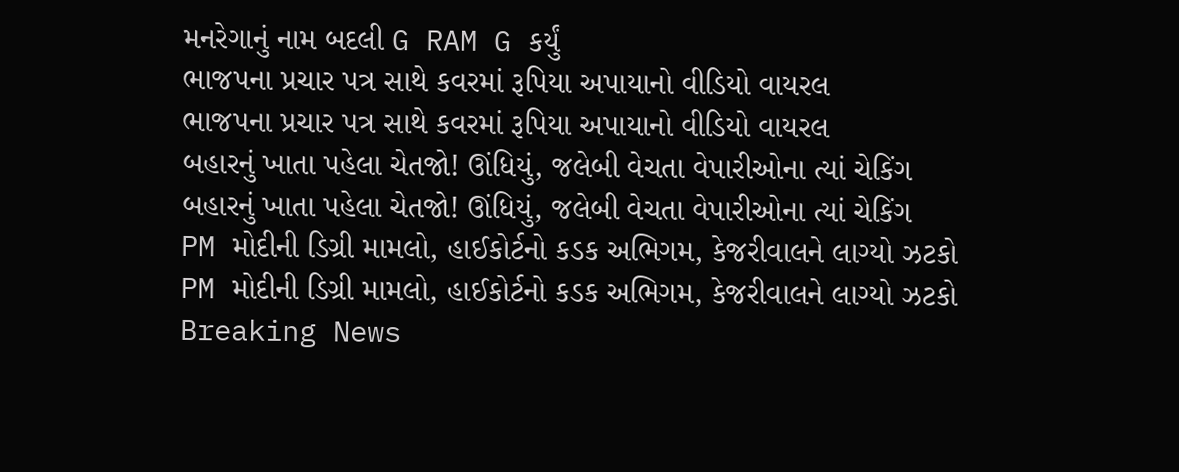મનરેગાનું નામ બદલી G RAM G કર્યું
ભાજપના પ્રચાર પત્ર સાથે કવરમાં રૂપિયા અપાયાનો વીડિયો વાયરલ
ભાજપના પ્રચાર પત્ર સાથે કવરમાં રૂપિયા અપાયાનો વીડિયો વાયરલ
બહારનું ખાતા પહેલા ચેતજો! ઊંધિયું, જલેબી વેચતા વેપારીઓના ત્યાં ચેકિંગ
બહારનું ખાતા પહેલા ચેતજો! ઊંધિયું, જલેબી વેચતા વેપારીઓના ત્યાં ચેકિંગ
PM મોદીની ડિગ્રી મામલો, હાઈકોર્ટનો કડક અભિગમ, કેજરીવાલને લાગ્યો ઝટકો
PM મોદીની ડિગ્રી મામલો, હાઈકોર્ટનો કડક અભિગમ, કેજરીવાલને લાગ્યો ઝટકો
Breaking News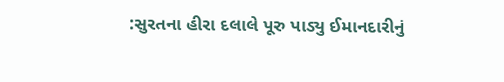:સુરતના હીરા દલાલે પૂરુ પાડ્યુ ઈમાનદારીનું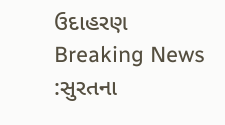ઉદાહરણ
Breaking News :સુરતના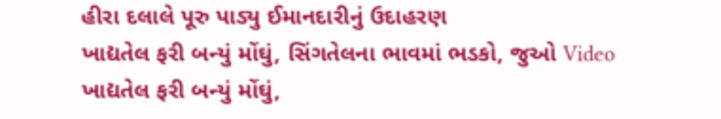હીરા દલાલે પૂરુ પાડ્યુ ઈમાનદારીનું ઉદાહરણ
ખાદ્યતેલ ફરી બન્યું મોંઘું, સિંગતેલના ભાવમાં ભડકો, જુઓ Video
ખાદ્યતેલ ફરી બન્યું મોંઘું,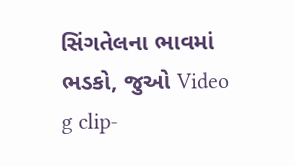સિંગતેલના ભાવમાં ભડકો, જુઓ Video
g clip-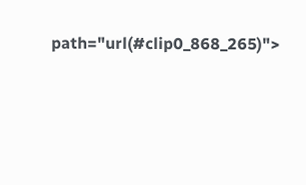path="url(#clip0_868_265)">